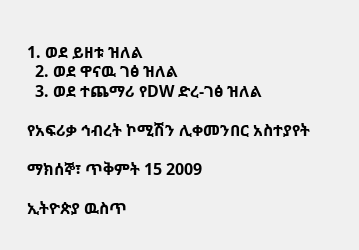1. ወደ ይዘቱ ዝለል
  2. ወደ ዋናዉ ገፅ ዝለል
  3. ወደ ተጨማሪ የDW ድረ-ገፅ ዝለል

የአፍሪቃ ኅብረት ኮሚሽን ሊቀመንበር አስተያየት

ማክሰኞ፣ ጥቅምት 15 2009

ኢትዮጵያ ዉስጥ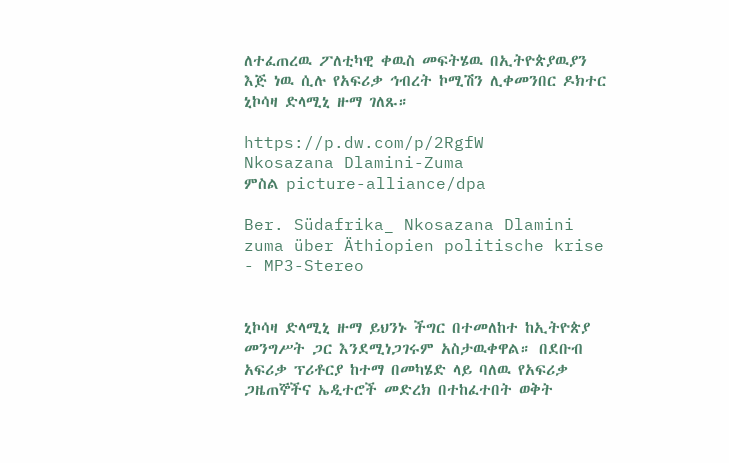ለተፈጠረዉ ፖለቲካዊ ቀዉስ መፍትሄዉ በኢትዮጵያዉያን  እጅ ነዉ ሲሉ የአፍሪቃ ኅብረት ኮሚሽን ሊቀመንበር ዶክተር ኒኮሳዛ ድላሚኒ ዙማ ገለጹ።

https://p.dw.com/p/2RgfW
Nkosazana Dlamini-Zuma
ምስል picture-alliance/dpa

Ber. Südafrika_ Nkosazana Dlamini zuma über Äthiopien politische krise - MP3-Stereo


ኒኮሳዛ ድላሚኒ ዙማ ይህንኑ ችግር በተመለከተ ከኢትዮጵያ መንግሥት ጋር እንደሚነጋገሩም አስታዉቀዋል። በደቡብ አፍሪቃ ፕሪቶርያ ከተማ በመካሄድ ላይ ባለዉ የአፍሪቃ ጋዜጠኞችና ኤዲተሮች መድረክ በተከፈተበት ወቅት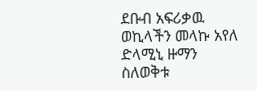ደቡብ አፍሪቃዉ ወኪላችን መላኩ አየለ ድላሚኒ ዙማን ስለወቅቱ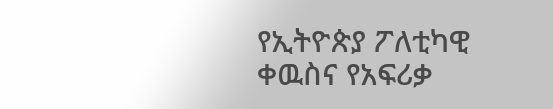የኢትዮጵያ ፖለቲካዊ ቀዉስና የአፍሪቃ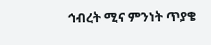ኅብረት ሚና ምንነት ጥያቄ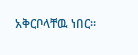አቅርቦላቸዉ ነበር።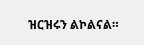ዝርዝሩን ልኮልናል።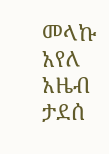መላኩ አየለ
አዜብ ታደሰ